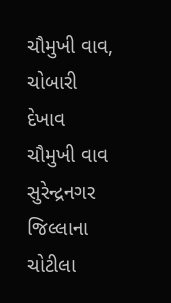ચૌમુખી વાવ, ચોબારી
દેખાવ
ચૌમુખી વાવ સુરેન્દ્રનગર જિલ્લાના ચોટીલા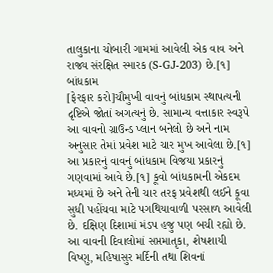તાલુકાના ચોબારી ગામમાં આવેલી એક વાવ અને રાજ્ય સંરક્ષિત સ્મારક (S-GJ-203) છે.[૧]
બાંધકામ
[ફેરફાર કરો]ચૌમુખી વાવનું બાંધકામ સ્થાપત્યની દૃષ્ટિએ જોતાં અગત્યનું છે. સામાન્ય વત્તાકાર સ્વરૂપે આ વાવનો ગ્રાઉન્ડ પ્લાન બનેલો છે અને નામ અનુસાર તેમાં પ્રવેશ માટે ચાર મુખ આવેલા છે.[૧] આ પ્રકારનું વાવનું બાંધકામ વિજયા પ્રકારનું ગણવામાં આવે છે.[૧] કૂવો બાંધકામની એકદમ મધ્યમાં છે અને તેની ચાર તરફ પ્રવેશથી લઈને કૂવા સુધી પહોંચવા માટે પગથિયાવાળી પરસાળ આવેલી છે. દક્ષિણ દિશામાં મંડપ હજુ પણ બચી રહ્યો છે. આ વાવની દિવાલોમાં સપ્તમાતૃકા, શેષશાયી વિષ્ણુ, મહિષાસુર મર્દિની તથા શિવનાં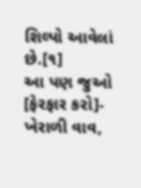શિલ્પો આવેલાં છે.[૧]
આ પણ જુઓ
[ફેરફાર કરો]- ખેરાળી વાવ,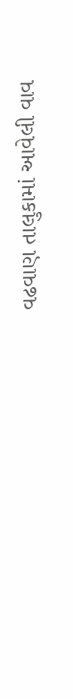વઢવાણ તાલુકામાં આવેલી વાવ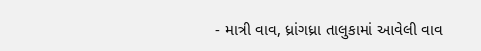- માત્રી વાવ, ધ્રાંગધ્રા તાલુકામાં આવેલી વાવ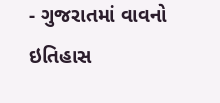- ગુજરાતમાં વાવનો ઇતિહાસ